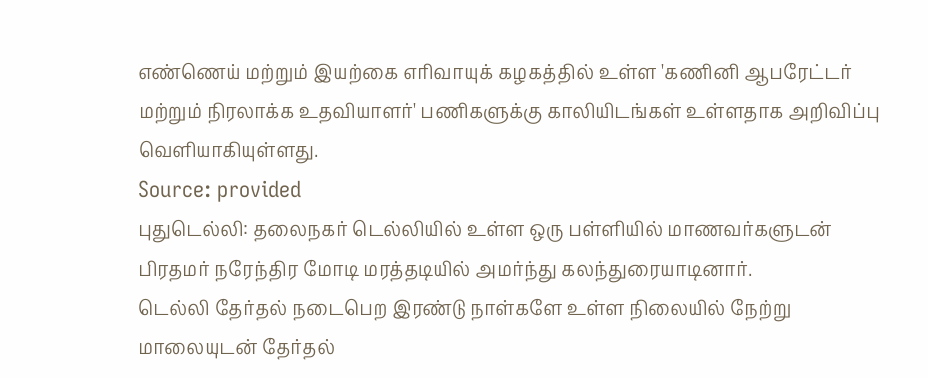எண்ணெய் மற்றும் இயற்கை எரிவாயுக் கழகத்தில் உள்ள 'கணினி ஆபரேட்டர் மற்றும் நிரலாக்க உதவியாளர்' பணிகளுக்கு காலியிடங்கள் உள்ளதாக அறிவிப்பு வெளியாகியுள்ளது.
Source: provided
புதுடெல்லி: தலைநகர் டெல்லியில் உள்ள ஒரு பள்ளியில் மாணவர்களுடன் பிரதமர் நரேந்திர மோடி மரத்தடியில் அமர்ந்து கலந்துரையாடினார்.
டெல்லி தேர்தல் நடைபெற இரண்டு நாள்களே உள்ள நிலையில் நேற்று மாலையுடன் தேர்தல்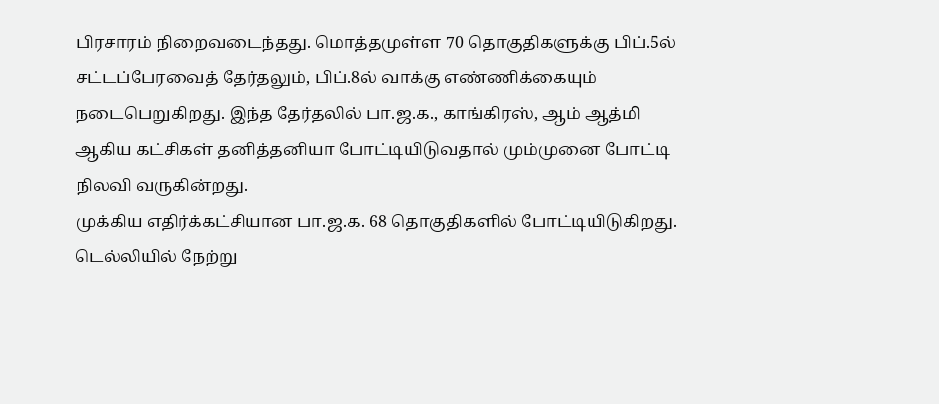பிரசாரம் நிறைவடைந்தது. மொத்தமுள்ள 70 தொகுதிகளுக்கு பிப்.5ல் சட்டப்பேரவைத் தேர்தலும், பிப்.8ல் வாக்கு எண்ணிக்கையும் நடைபெறுகிறது. இந்த தேர்தலில் பா.ஜ.க., காங்கிரஸ், ஆம் ஆத்மி ஆகிய கட்சிகள் தனித்தனியா போட்டியிடுவதால் மும்முனை போட்டி நிலவி வருகின்றது.
முக்கிய எதிர்க்கட்சியான பா.ஜ.க. 68 தொகுதிகளில் போட்டியிடுகிறது. டெல்லியில் நேற்று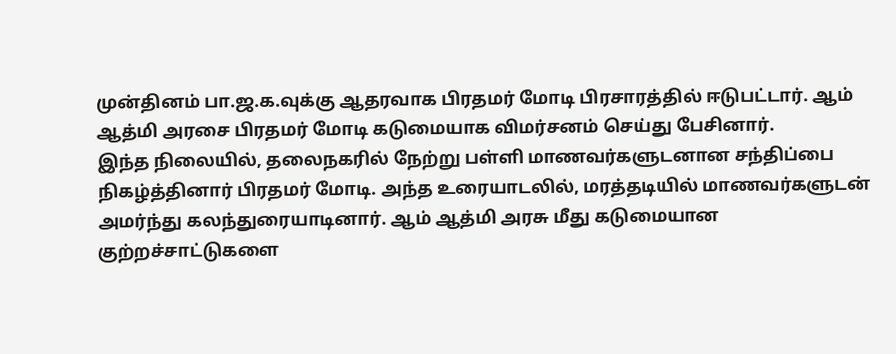முன்தினம் பா.ஜ.க.வுக்கு ஆதரவாக பிரதமர் மோடி பிரசாரத்தில் ஈடுபட்டார். ஆம் ஆத்மி அரசை பிரதமர் மோடி கடுமையாக விமர்சனம் செய்து பேசினார்.
இந்த நிலையில், தலைநகரில் நேற்று பள்ளி மாணவர்களுடனான சந்திப்பை நிகழ்த்தினார் பிரதமர் மோடி. அந்த உரையாடலில், மரத்தடியில் மாணவர்களுடன் அமர்ந்து கலந்துரையாடினார். ஆம் ஆத்மி அரசு மீது கடுமையான குற்றச்சாட்டுகளை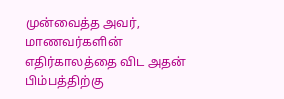முன்வைத்த அவர், மாணவர்களின் எதிர்காலத்தை விட அதன் பிம்பத்திற்கு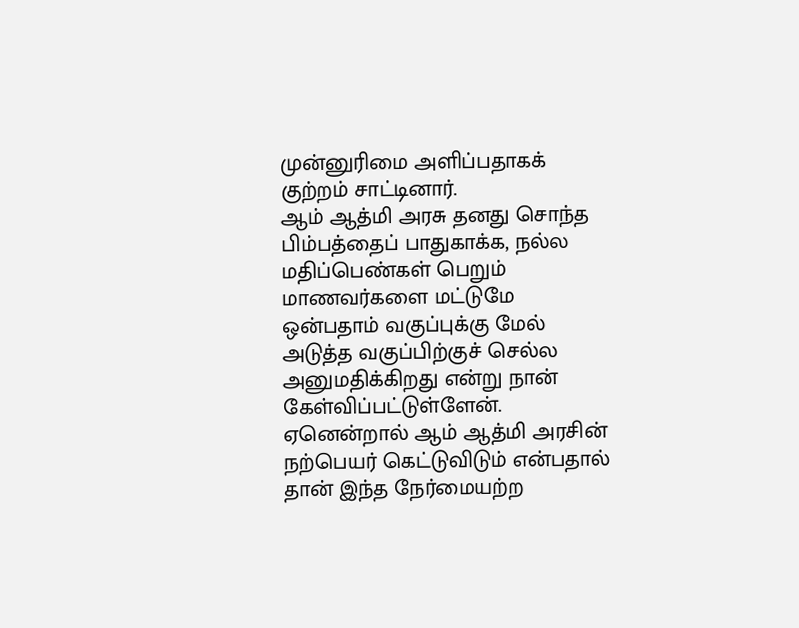முன்னுரிமை அளிப்பதாகக் குற்றம் சாட்டினார்.
ஆம் ஆத்மி அரசு தனது சொந்த பிம்பத்தைப் பாதுகாக்க, நல்ல மதிப்பெண்கள் பெறும் மாணவர்களை மட்டுமே ஒன்பதாம் வகுப்புக்கு மேல் அடுத்த வகுப்பிற்குச் செல்ல அனுமதிக்கிறது என்று நான் கேள்விப்பட்டுள்ளேன். ஏனென்றால் ஆம் ஆத்மி அரசின் நற்பெயர் கெட்டுவிடும் என்பதால் தான் இந்த நேர்மையற்ற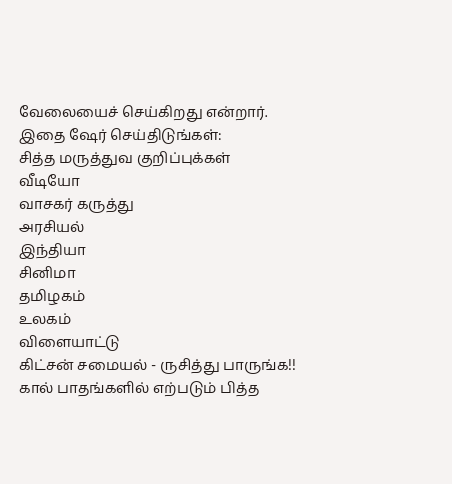வேலையைச் செய்கிறது என்றார்.
இதை ஷேர் செய்திடுங்கள்:
சித்த மருத்துவ குறிப்புக்கள்
வீடியோ
வாசகர் கருத்து
அரசியல்
இந்தியா
சினிமா
தமிழகம்
உலகம்
விளையாட்டு
கிட்சன் சமையல் - ருசித்து பாருங்க!!
கால் பாதங்களில் எற்படும் பித்த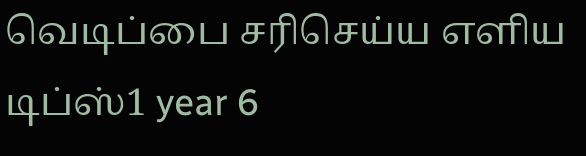வெடிப்பை சரிசெய்ய எளிய டிப்ஸ்1 year 6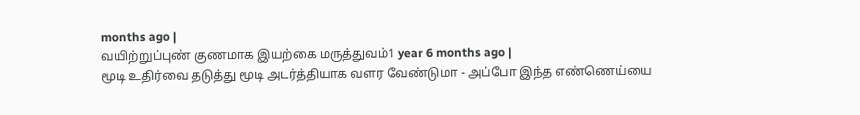months ago |
வயிற்றுப்புண் குணமாக இயற்கை மருத்துவம்1 year 6 months ago |
மூடி உதிர்வை தடுத்து மூடி அடர்த்தியாக வளர வேண்டுமா - அப்போ இந்த எண்ணெய்யை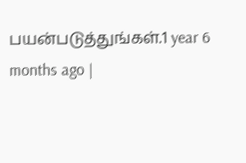பயன்படுத்துங்கள்.1 year 6 months ago |